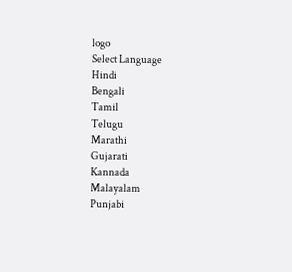logo
Select Language
Hindi
Bengali
Tamil
Telugu
Marathi
Gujarati
Kannada
Malayalam
Punjabi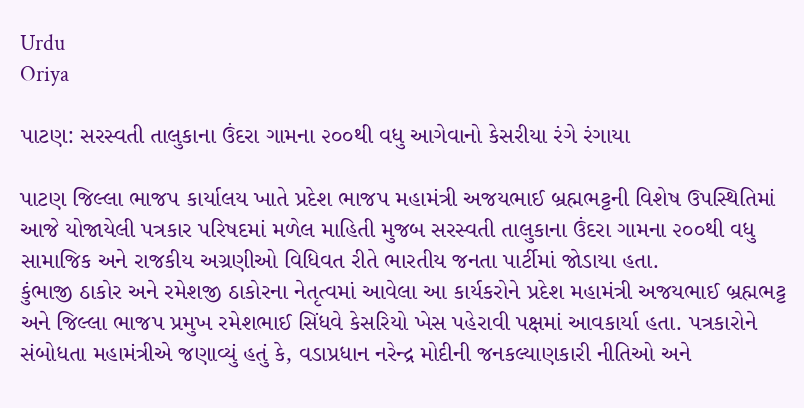Urdu
Oriya

પાટણ: સરસ્વતી તાલુકાના ઉંદરા ગામના ૨૦૦થી વધુ આગેવાનો કેસરીયા રંગે રંગાયા

પાટણ જિલ્લા ભાજપ કાર્યાલય ખાતે પ્રદેશ ભાજપ મહામંત્રી અજયભાઈ બ્રહ્મભટ્ટની વિશેષ ઉપસ્થિતિમાં આજે યોજાયેલી પત્રકાર પરિષદમાં મળેલ માહિતી મુજબ સરસ્વતી તાલુકાના ઉંદરા ગામના ૨૦૦થી વધુ સામાજિક અને રાજકીય અગ્રણીઓ વિધિવત રીતે ભારતીય જનતા પાર્ટીમાં જોડાયા હતા.
કુંભાજી ઠાકોર અને રમેશજી ઠાકોરના નેતૃત્વમાં આવેલા આ કાર્યકરોને પ્રદેશ મહામંત્રી અજયભાઈ બ્રહ્મભટ્ટ અને જિલ્લા ભાજપ પ્રમુખ રમેશભાઈ સિંધવે કેસરિયો ખેસ પહેરાવી પક્ષમાં આવકાર્યા હતા. પત્રકારોને સંબોધતા મહામંત્રીએ જણાવ્યું હતું કે, વડાપ્રધાન નરેન્દ્ર મોદીની જનકલ્યાણકારી નીતિઓ અને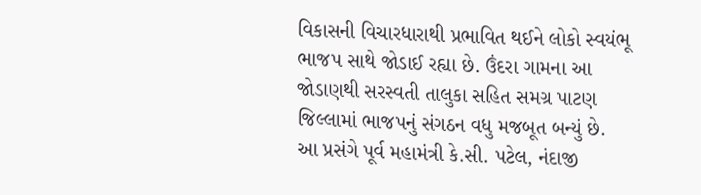વિકાસની વિચારધારાથી પ્રભાવિત થઈને લોકો સ્વયંભૂ ભાજપ સાથે જોડાઈ રહ્યા છે. ઉંદરા ગામના આ જોડાણથી સરસ્વતી તાલુકા સહિત સમગ્ર પાટણ જિલ્લામાં ભાજપનું સંગઠન વધુ મજબૂત બન્યું છે.
આ પ્રસંગે પૂર્વ મહામંત્રી કે.સી. પટેલ, નંદાજી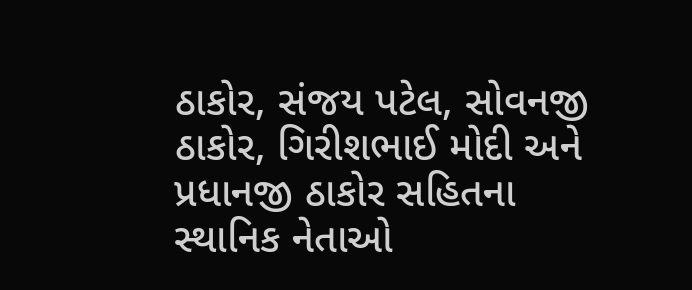ઠાકોર, સંજય પટેલ, સોવનજી ઠાકોર, ગિરીશભાઈ મોદી અને પ્રધાનજી ઠાકોર સહિતના સ્થાનિક નેતાઓ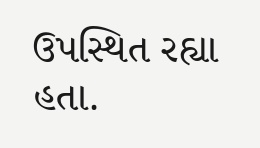ઉપસ્થિત રહ્યા હતા.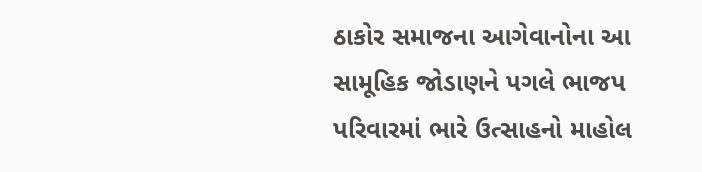ઠાકોર સમાજના આગેવાનોના આ સામૂહિક જોડાણને પગલે ભાજપ પરિવારમાં ભારે ઉત્સાહનો માહોલ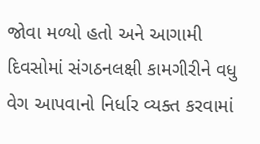જોવા મળ્યો હતો અને આગામી દિવસોમાં સંગઠનલક્ષી કામગીરીને વધુ વેગ આપવાનો નિર્ધાર વ્યક્ત કરવામાં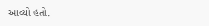આવ્યો હતો.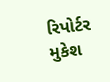રિપોર્ટર મુકેશ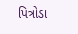પિત્રોડા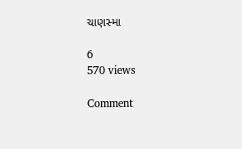ચાણસ્મા

6
570 views

Comment